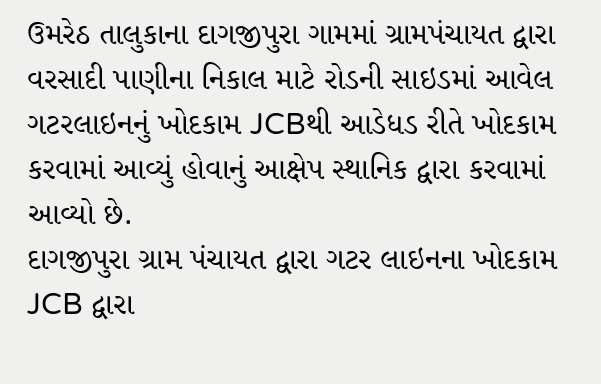ઉમરેઠ તાલુકાના દાગજીપુરા ગામમાં ગ્રામપંચાયત દ્વારા વરસાદી પાણીના નિકાલ માટે રોડની સાઇડમાં આવેલ ગટરલાઇનનું ખોદકામ JCBથી આડેધડ રીતે ખોદકામ કરવામાં આવ્યું હોવાનું આક્ષેપ સ્થાનિક દ્વારા કરવામાં આવ્યો છે.
દાગજીપુરા ગ્રામ પંચાયત દ્વારા ગટર લાઇનના ખોદકામ JCB દ્વારા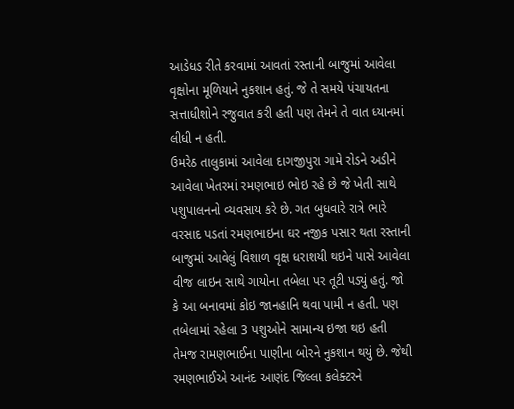આડેધડ રીતે કરવામાં આવતાં રસ્તાની બાજુમાં આવેલા વૃક્ષોના મૂળિયાને નુકશાન હતું. જે તે સમયે પંચાયતના સત્તાધીશોને રજુવાત કરી હતી પણ તેમને તે વાત ધ્યાનમાં લીધી ન હતી.
ઉમરેઠ તાલુકામાં આવેલા દાગજીપુરા ગામે રોડને અડીને આવેલા ખેતરમાં રમણભાઇ ભોઇ રહે છે જે ખેતી સાથે પશુપાલનનો વ્યવસાય કરે છે. ગત બુધવારે રાત્રે ભારે વરસાદ પડતાં રમણભાઇના ઘર નજીક પસાર થતા રસ્તાની બાજુમાં આવેલું વિશાળ વૃક્ષ ધરાશયી થઇને પાસે આવેલા વીજ લાઇન સાથે ગાયોના તબેલા પર તૂટી પડ્યું હતું. જો કે આ બનાવમાં કોઇ જાનહાનિ થવા પામી ન હતી. પણ તબેલામાં રહેલા 3 પશુઓને સામાન્ય ઇજા થઇ હતી તેમજ રામણભાઈના પાણીના બોરને નુકશાન થયું છે. જેથી રમણભાઈએ આનંદ આણંદ જિલ્લા કલેક્ટરને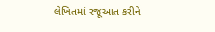લેખિતમાં રજૂઆત કરીને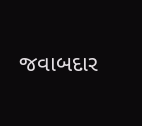જવાબદાર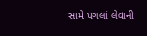સામે પગલાં લેવાની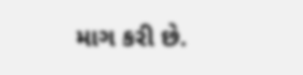માગ કરી છે.